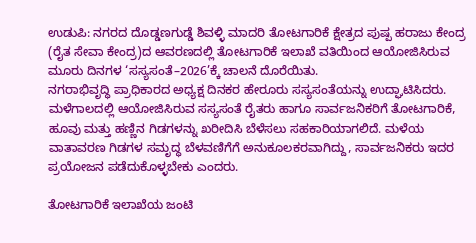ಉಡುಪಿ: ನಗರದ ದೊಡ್ಡಣಗುಡ್ಡೆ ಶಿವಳ್ಳಿ ಮಾದರಿ ತೋಟಗಾರಿಕೆ ಕ್ಷೇತ್ರದ ಪುಷ್ಪ ಹರಾಜು ಕೇಂದ್ರ (ರೈತ ಸೇವಾ ಕೇಂದ್ರ)ದ ಆವರಣದಲ್ಲಿ ತೋಟಗಾರಿಕೆ ಇಲಾಖೆ ವತಿಯಿಂದ ಆಯೋಜಿಸಿರುವ ಮೂರು ದಿನಗಳ ‘ಸಸ್ಯಸಂತೆ–2026’ಕ್ಕೆ ಚಾಲನೆ ದೊರೆಯಿತು.
ನಗರಾಭಿವೃದ್ಧಿ ಪ್ರಾಧಿಕಾರದ ಅಧ್ಯಕ್ಷ ದಿನಕರ ಹೇರೂರು ಸಸ್ಯಸಂತೆಯನ್ನು ಉದ್ಘಾಟಿಸಿದರು.
ಮಳೆಗಾಲದಲ್ಲಿ ಆಯೋಜಿಸಿರುವ ಸಸ್ಯಸಂತೆ ರೈತರು ಹಾಗೂ ಸಾರ್ವಜನಿಕರಿಗೆ ತೋಟಗಾರಿಕೆ, ಹೂವು ಮತ್ತು ಹಣ್ಣಿನ ಗಿಡಗಳನ್ನು ಖರೀದಿಸಿ ಬೆಳೆಸಲು ಸಹಕಾರಿಯಾಗಲಿದೆ. ಮಳೆಯ ವಾತಾವರಣ ಗಿಡಗಳ ಸಮೃದ್ಧ ಬೆಳವಣಿಗೆಗೆ ಅನುಕೂಲಕರವಾಗಿದ್ದು, ಸಾರ್ವಜನಿಕರು ಇದರ ಪ್ರಯೋಜನ ಪಡೆದುಕೊಳ್ಳಬೇಕು ಎಂದರು.

ತೋಟಗಾರಿಕೆ ಇಲಾಖೆಯ ಜಂಟಿ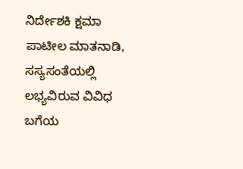ನಿರ್ದೇಶಕಿ ಕ್ಷಮಾ ಪಾಟೀಲ ಮಾತನಾಡಿ, ಸಸ್ಯಸಂತೆಯಲ್ಲಿ ಲಭ್ಯವಿರುವ ವಿವಿಧ ಬಗೆಯ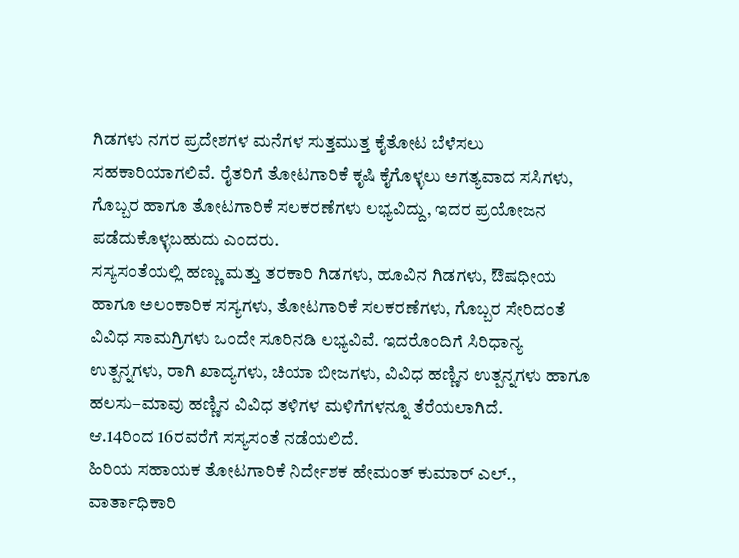ಗಿಡಗಳು ನಗರ ಪ್ರದೇಶಗಳ ಮನೆಗಳ ಸುತ್ತಮುತ್ತ ಕೈತೋಟ ಬೆಳೆಸಲು ಸಹಕಾರಿಯಾಗಲಿವೆ. ರೈತರಿಗೆ ತೋಟಗಾರಿಕೆ ಕೃಷಿ ಕೈಗೊಳ್ಳಲು ಅಗತ್ಯವಾದ ಸಸಿಗಳು, ಗೊಬ್ಬರ ಹಾಗೂ ತೋಟಗಾರಿಕೆ ಸಲಕರಣೆಗಳು ಲಭ್ಯವಿದ್ದು, ಇದರ ಪ್ರಯೋಜನ ಪಡೆದುಕೊಳ್ಳಬಹುದು ಎಂದರು.
ಸಸ್ಯಸಂತೆಯಲ್ಲಿ ಹಣ್ಣು ಮತ್ತು ತರಕಾರಿ ಗಿಡಗಳು, ಹೂವಿನ ಗಿಡಗಳು, ಔಷಧೀಯ ಹಾಗೂ ಅಲಂಕಾರಿಕ ಸಸ್ಯಗಳು, ತೋಟಗಾರಿಕೆ ಸಲಕರಣೆಗಳು, ಗೊಬ್ಬರ ಸೇರಿದಂತೆ ವಿವಿಧ ಸಾಮಗ್ರಿಗಳು ಒಂದೇ ಸೂರಿನಡಿ ಲಭ್ಯವಿವೆ. ಇದರೊಂದಿಗೆ ಸಿರಿಧಾನ್ಯ ಉತ್ಪನ್ನಗಳು, ರಾಗಿ ಖಾದ್ಯಗಳು, ಚಿಯಾ ಬೀಜಗಳು, ವಿವಿಧ ಹಣ್ಣಿನ ಉತ್ಪನ್ನಗಳು ಹಾಗೂ ಹಲಸು–ಮಾವು ಹಣ್ಣಿನ ವಿವಿಧ ತಳಿಗಳ ಮಳಿಗೆಗಳನ್ನೂ ತೆರೆಯಲಾಗಿದೆ.
ಆ.14ರಿಂದ 16ರವರೆಗೆ ಸಸ್ಯಸಂತೆ ನಡೆಯಲಿದೆ.
ಹಿರಿಯ ಸಹಾಯಕ ತೋಟಗಾರಿಕೆ ನಿರ್ದೇಶಕ ಹೇಮಂತ್ ಕುಮಾರ್ ಎಲ್., ವಾರ್ತಾಧಿಕಾರಿ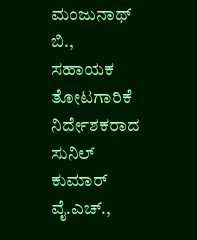ಮಂಜುನಾಥ್ ಬಿ., ಸಹಾಯಕ ತೋಟಗಾರಿಕೆ ನಿರ್ದೇಶಕರಾದ ಸುನಿಲ್ ಕುಮಾರ್ ವೈ.ಎಚ್.,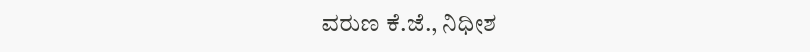ವರುಣ ಕೆ.ಜೆ., ನಿಧೀಶ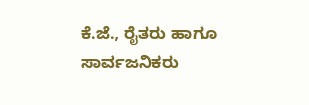ಕೆ.ಜೆ., ರೈತರು ಹಾಗೂ ಸಾರ್ವಜನಿಕರು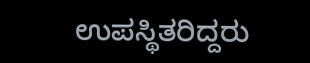ಉಪಸ್ಥಿತರಿದ್ದರು